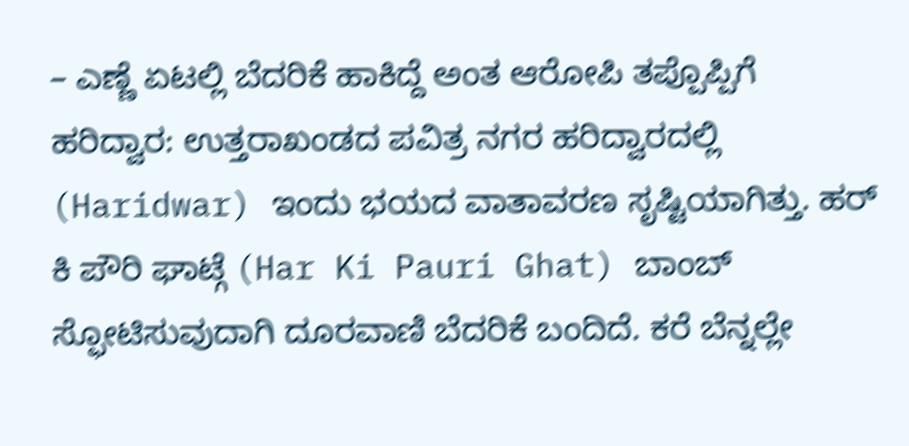– ಎಣ್ಣೆ ಏಟಲ್ಲಿ ಬೆದರಿಕೆ ಹಾಕಿದ್ದೆ ಅಂತ ಆರೋಪಿ ತಪ್ಪೊಪ್ಪಿಗೆ
ಹರಿದ್ವಾರ: ಉತ್ತರಾಖಂಡದ ಪವಿತ್ರ ನಗರ ಹರಿದ್ವಾರದಲ್ಲಿ (Haridwar) ಇಂದು ಭಯದ ವಾತಾವರಣ ಸೃಷ್ಟಿಯಾಗಿತ್ತು. ಹರ್ ಕಿ ಪೌರಿ ಘಾಟ್ಗೆ (Har Ki Pauri Ghat) ಬಾಂಬ್ ಸ್ಫೋಟಿಸುವುದಾಗಿ ದೂರವಾಣಿ ಬೆದರಿಕೆ ಬಂದಿದೆ. ಕರೆ ಬೆನ್ನಲ್ಲೇ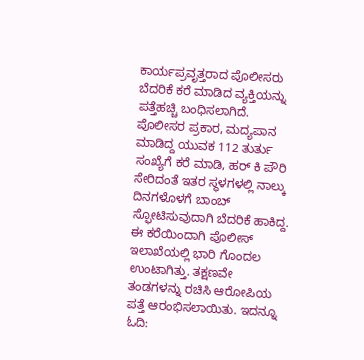ಕಾರ್ಯಪ್ರವೃತ್ತರಾದ ಪೊಲೀಸರು ಬೆದರಿಕೆ ಕರೆ ಮಾಡಿದ ವ್ಯಕ್ತಿಯನ್ನು ಪತ್ತೆಹಚ್ಚಿ ಬಂಧಿಸಲಾಗಿದೆ.
ಪೊಲೀಸರ ಪ್ರಕಾರ, ಮದ್ಯಪಾನ ಮಾಡಿದ್ದ ಯುವಕ 112 ತುರ್ತು ಸಂಖ್ಯೆಗೆ ಕರೆ ಮಾಡಿ, ಹರ್ ಕಿ ಪೌರಿ ಸೇರಿದಂತೆ ಇತರ ಸ್ಥಳಗಳಲ್ಲಿ ನಾಲ್ಕು ದಿನಗಳೊಳಗೆ ಬಾಂಬ್ ಸ್ಫೋಟಿಸುವುದಾಗಿ ಬೆದರಿಕೆ ಹಾಕಿದ್ದ. ಈ ಕರೆಯಿಂದಾಗಿ ಪೊಲೀಸ್ ಇಲಾಖೆಯಲ್ಲಿ ಭಾರಿ ಗೊಂದಲ ಉಂಟಾಗಿತ್ತು. ತಕ್ಷಣವೇ ತಂಡಗಳನ್ನು ರಚಿಸಿ ಆರೋಪಿಯ ಪತ್ತೆ ಆರಂಭಿಸಲಾಯಿತು. ಇದನ್ನೂ ಓದಿ: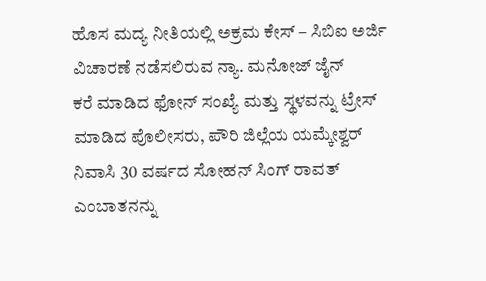ಹೊಸ ಮದ್ಯ ನೀತಿಯಲ್ಲಿ ಅಕ್ರಮ ಕೇಸ್ – ಸಿಬಿಐ ಅರ್ಜಿ ವಿಚಾರಣೆ ನಡೆಸಲಿರುವ ನ್ಯಾ. ಮನೋಜ್ ಜೈನ್
ಕರೆ ಮಾಡಿದ ಫೋನ್ ಸಂಖ್ಯೆ ಮತ್ತು ಸ್ಥಳವನ್ನು ಟ್ರೇಸ್ ಮಾಡಿದ ಪೊಲೀಸರು, ಪೌರಿ ಜಿಲ್ಲೆಯ ಯಮ್ಕೇಶ್ವರ್ ನಿವಾಸಿ 30 ವರ್ಷದ ಸೋಹನ್ ಸಿಂಗ್ ರಾವತ್ ಎಂಬಾತನನ್ನು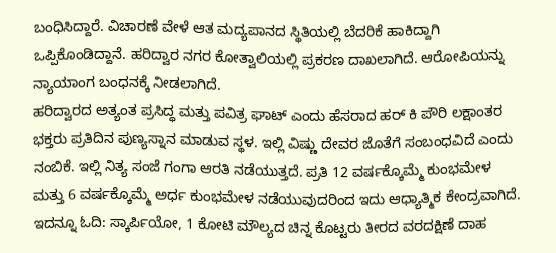ಬಂಧಿಸಿದ್ದಾರೆ. ವಿಚಾರಣೆ ವೇಳೆ ಆತ ಮದ್ಯಪಾನದ ಸ್ಥಿತಿಯಲ್ಲಿ ಬೆದರಿಕೆ ಹಾಕಿದ್ದಾಗಿ ಒಪ್ಪಿಕೊಂಡಿದ್ದಾನೆ. ಹರಿದ್ವಾರ ನಗರ ಕೋತ್ವಾಲಿಯಲ್ಲಿ ಪ್ರಕರಣ ದಾಖಲಾಗಿದೆ. ಆರೋಪಿಯನ್ನು ನ್ಯಾಯಾಂಗ ಬಂಧನಕ್ಕೆ ನೀಡಲಾಗಿದೆ.
ಹರಿದ್ವಾರದ ಅತ್ಯಂತ ಪ್ರಸಿದ್ಧ ಮತ್ತು ಪವಿತ್ರ ಘಾಟ್ ಎಂದು ಹೆಸರಾದ ಹರ್ ಕಿ ಪೌರಿ ಲಕ್ಷಾಂತರ ಭಕ್ತರು ಪ್ರತಿದಿನ ಪುಣ್ಯಸ್ನಾನ ಮಾಡುವ ಸ್ಥಳ. ಇಲ್ಲಿ ವಿಷ್ಣು ದೇವರ ಜೊತೆಗೆ ಸಂಬಂಧವಿದೆ ಎಂದು ನಂಬಿಕೆ. ಇಲ್ಲಿ ನಿತ್ಯ ಸಂಜೆ ಗಂಗಾ ಆರತಿ ನಡೆಯುತ್ತದೆ. ಪ್ರತಿ 12 ವರ್ಷಕ್ಕೊಮ್ಮೆ ಕುಂಭಮೇಳ ಮತ್ತು 6 ವರ್ಷಕ್ಕೊಮ್ಮೆ ಅರ್ಧ ಕುಂಭಮೇಳ ನಡೆಯುವುದರಿಂದ ಇದು ಆಧ್ಯಾತ್ಮಿಕ ಕೇಂದ್ರವಾಗಿದೆ. ಇದನ್ನೂ ಓದಿ: ಸ್ಕಾರ್ಪಿಯೋ, 1 ಕೋಟಿ ಮೌಲ್ಯದ ಚಿನ್ನ ಕೊಟ್ಟರು ತೀರದ ವರದಕ್ಷಿಣೆ ದಾಹ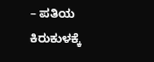– ಪತಿಯ ಕಿರುಕುಳಕ್ಕೆ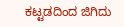ಕಟ್ಟಡದಿಂದ ಜಿಗಿದು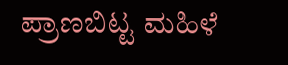ಪ್ರಾಣಬಿಟ್ಟ ಮಹಿಳೆ